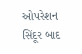ઓપરેશન સિંદૂર બાદ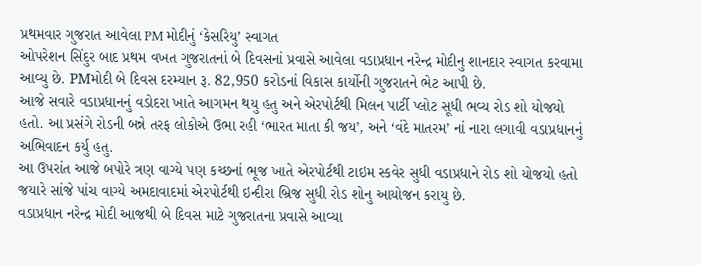પ્રથમવાર ગુજરાત આવેલા PM મોદીનું ‘કેસરિયુ’ સ્વાગત
ઓપરેશન સિંદુર બાદ પ્રથમ વખત ગુજરાતનાં બે દિવસનાં પ્રવાસે આવેલા વડાપ્રધાન નરેન્દ્ર મોદીનુ શાનદાર સ્વાગત કરવામા આવ્યુ છે. PMમોદી બે દિવસ દરમ્યાન રૂ. 82,950 કરોડનાં વિકાસ કાર્યોની ગુજરાતને ભેટ આપી છે.
આજે સવારે વડાપ્રધાનનું વડોદરા ખાતે આગમન થયુ હતુ અને એરપોર્ટથી મિલન પાર્ટી પ્લોટ સૂધી ભવ્ય રોડ શો યોજયો હતો. આ પ્રસંગે રોડની બન્ને તરફ લોકોએ ઉભા રહી ‘ભારત માતા કી જય’, અને ‘વંદે માતરમ’ નાં નારા લગાવી વડાપ્રધાનનું અભિવાદન કર્યુ હતુ.
આ ઉપરાંત આજે બપોરે ત્રણ વાગ્યે પણ કચ્છનાં ભૂજ ખાતે એરપોર્ટથી ટાઇમ સ્કવેર સુધી વડાપ્રધાને રોડ શો યોજયો હતો જયારે સાંજે પાંચ વાગ્યે અમદાવાદમાં એરપોર્ટથી ઇન્દીરા બ્રિજ સુધી રોડ શોનુ આયોજન કરાયુ છે.
વડાપ્રધાન નરેન્દ્ર મોદી આજથી બે દિવસ માટે ગુજરાતના પ્રવાસે આવ્યા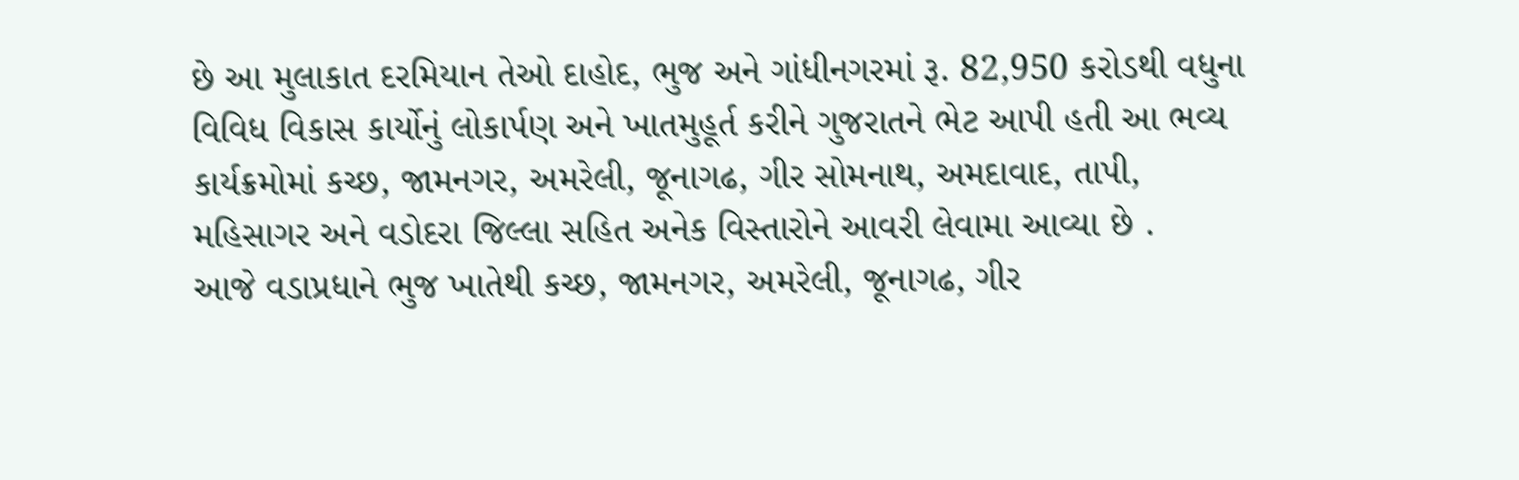છે આ મુલાકાત દરમિયાન તેઓ દાહોદ, ભુજ અને ગાંધીનગરમાં રૂ. 82,950 કરોડથી વધુના વિવિધ વિકાસ કાર્યોનું લોકાર્પણ અને ખાતમુહૂર્ત કરીને ગુજરાતને ભેટ આપી હતી આ ભવ્ય કાર્યક્રમોમાં કચ્છ, જામનગર, અમરેલી, જૂનાગઢ, ગીર સોમનાથ, અમદાવાદ, તાપી, મહિસાગર અને વડોદરા જિલ્લા સહિત અનેક વિસ્તારોને આવરી લેવામા આવ્યા છે .
આજે વડાપ્રધાને ભુજ ખાતેથી કચ્છ, જામનગર, અમરેલી, જૂનાગઢ, ગીર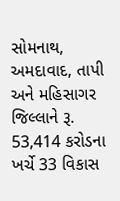સોમનાથ, અમદાવાદ, તાપી અને મહિસાગર જિલ્લાને રૂ. 53,414 કરોડના ખર્ચે 33 વિકાસ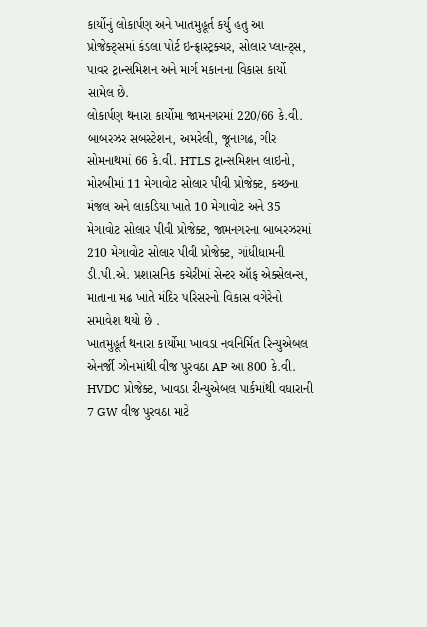કાર્યોનું લોકાર્પણ અને ખાતમુહૂર્ત કર્યુ હતુ આ પ્રોજેક્ટ્સમાં કંડલા પોર્ટ ઇન્ફ્રાસ્ટ્રક્ચર, સોલાર પ્લાન્ટ્સ, પાવર ટ્રાન્સમિશન અને માર્ગ મકાનના વિકાસ કાર્યો સામેલ છે.
લોકાર્પણ થનારા કાર્યોમા જામનગરમાં 220/66 કે.વી. બાબરઝર સબસ્ટેશન, અમરેલી, જૂનાગઢ, ગીર સોમનાથમાં 66 કે.વી. HTLS ટ્રાન્સમિશન લાઇનો, મોરબીમાં 11 મેગાવોટ સોલાર પીવી પ્રોજેક્ટ, કચ્છના મંજલ અને લાકડિયા ખાતે 10 મેગાવોટ અને 35 મેગાવોટ સોલાર પીવી પ્રોજેક્ટ, જામનગરના બાબરઝરમાં 210 મેગાવોટ સોલાર પીવી પ્રોજેક્ટ, ગાંધીધામની ડી.પી.એ. પ્રશાસનિક કચેરીમાં સેન્ટર ઑફ એક્સેલન્સ, માતાના મઢ ખાતે મંદિર પરિસરનો વિકાસ વગેરેનો સમાવેશ થયો છે .
ખાતમુહૂર્ત થનારા કાર્યોમા ખાવડા નવનિર્મિત રિન્યુએબલ એનર્જી ઝોનમાંથી વીજ પુરવઠા AP આ 800 કે.વી. HVDC પ્રોજેક્ટ, ખાવડા રીન્યુએબલ પાર્કમાંથી વધારાની 7 GW વીજ પુરવઠા માટે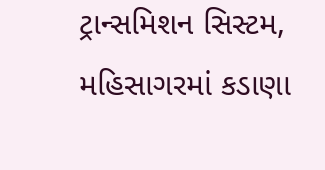ટ્રાન્સમિશન સિસ્ટમ, મહિસાગરમાં કડાણા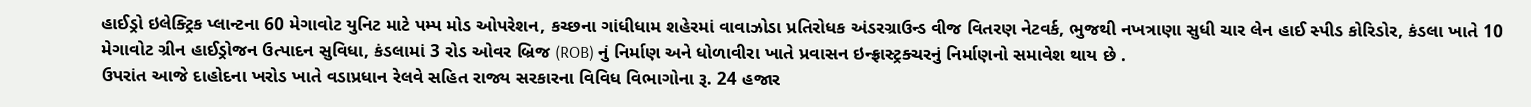હાઈડ્રો ઇલેક્ટ્રિક પ્લાન્ટના 60 મેગાવોટ યુનિટ માટે પમ્પ મોડ ઓપરેશન, કચ્છના ગાંધીધામ શહેરમાં વાવાઝોડા પ્રતિરોધક અંડરગ્રાઉન્ડ વીજ વિતરણ નેટવર્ક, ભુજથી નખત્રાણા સુધી ચાર લેન હાઈ સ્પીડ કોરિડોર, કંડલા ખાતે 10 મેગાવોટ ગ્રીન હાઈડ્રોજન ઉત્પાદન સુવિધા, કંડલામાં 3 રોડ ઓવર બ્રિજ (ROB) નું નિર્માણ અને ધોળાવીરા ખાતે પ્રવાસન ઇન્ફ્રાસ્ટ્રક્ચરનું નિર્માણનો સમાવેશ થાય છે .
ઉપરાંત આજે દાહોદના ખરોડ ખાતે વડાપ્રધાન રેલવે સહિત રાજ્ય સરકારના વિવિધ વિભાગોના રૂ. 24 હજાર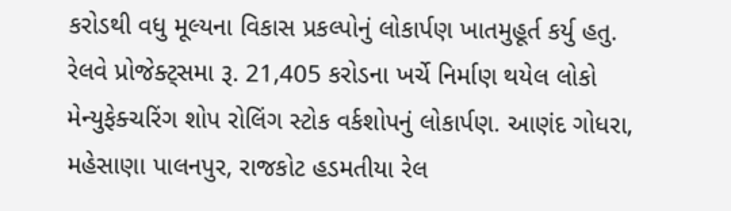કરોડથી વધુ મૂલ્યના વિકાસ પ્રકલ્પોનું લોકાર્પણ ખાતમુહૂર્ત કર્યુ હતુ.
રેલવે પ્રોજેક્ટ્સમા રૂ. 21,405 કરોડના ખર્ચે નિર્માણ થયેલ લોકો મેન્યુફેક્ચરિંગ શોપ રોલિંગ સ્ટોક વર્કશોપનું લોકાર્પણ. આણંદ ગોધરા, મહેસાણા પાલનપુર, રાજકોટ હડમતીયા રેલ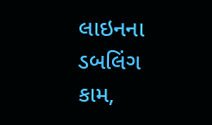લાઇનના ડબલિંગ કામ,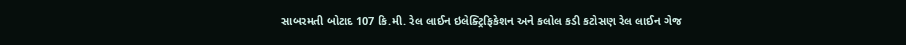સાબરમતી બોટાદ 107 કિ.મી. રેલ લાઈન ઇલેક્ટ્રિફિકેશન અને કલોલ કડી કટોસણ રેલ લાઈન ગેજ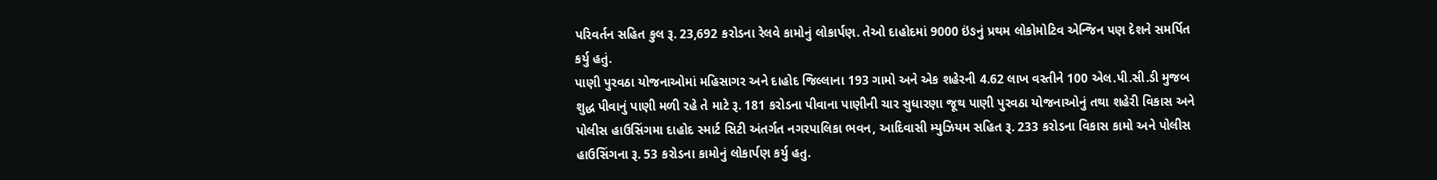પરિવર્તન સહિત કુલ રૂ. 23,692 કરોડના રેલવે કામોનું લોકાર્પણ. તેઓ દાહોદમાં 9000 ઇંઙનું પ્રથમ લોકોમોટિવ એન્જિન પણ દેશને સમર્પિત કર્યુ હતું.
પાણી પુરવઠા યોજનાઓમાં મહિસાગર અને દાહોદ જિલ્લાના 193 ગામો અને એક શહેરની 4.62 લાખ વસ્તીને 100 એલ.પી.સી.ડી મુજબ શુદ્ધ પીવાનું પાણી મળી રહે તે માટે રૂ. 181 કરોડના પીવાના પાણીની ચાર સુધારણા જૂથ પાણી પુરવઠા યોજનાઓનું તથા શહેરી વિકાસ અને પોલીસ હાઉસિંગમા દાહોદ સ્માર્ટ સિટી અંતર્ગત નગરપાલિકા ભવન, આદિવાસી મ્યુઝિયમ સહિત રૂ. 233 કરોડના વિકાસ કામો અને પોલીસ હાઉસિંગના રૂ. 53 કરોડના કામોનું લોકાર્પણ કર્યુ હતુ.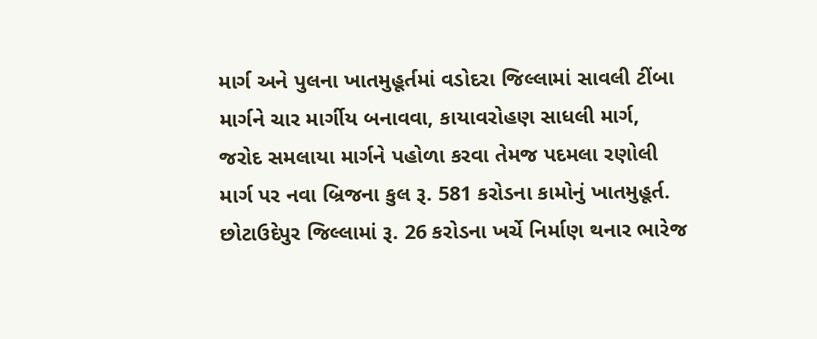માર્ગ અને પુલના ખાતમુહૂર્તમાં વડોદરા જિલ્લામાં સાવલી ટીંબા માર્ગને ચાર માર્ગીય બનાવવા, કાયાવરોહણ સાધલી માર્ગ, જરોદ સમલાયા માર્ગને પહોળા કરવા તેમજ પદમલા રણોલી માર્ગ પર નવા બ્રિજના કુલ રૂ. 581 કરોડના કામોનું ખાતમુહૂર્ત. છોટાઉદેપુર જિલ્લામાં રૂ. 26 કરોડના ખર્ચે નિર્માણ થનાર ભારેજ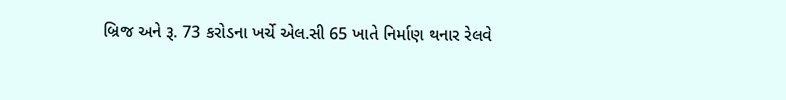બ્રિજ અને રૂ. 73 કરોડના ખર્ચે એલ.સી 65 ખાતે નિર્માણ થનાર રેલવે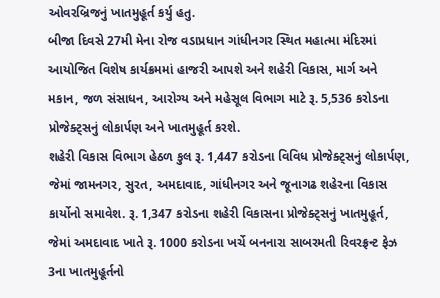ઓવરબ્રિજનું ખાતમુહૂર્ત કર્યુ હતુ.
બીજા દિવસે 27મી મેના રોજ વડાપ્રધાન ગાંધીનગર સ્થિત મહાત્મા મંદિરમાં આયોજિત વિશેષ કાર્યક્રમમાં હાજરી આપશે અને શહેરી વિકાસ, માર્ગ અને મકાન, જળ સંસાધન, આરોગ્ય અને મહેસૂલ વિભાગ માટે રૂ. 5,536 કરોડના પ્રોજેક્ટ્સનું લોકાર્પણ અને ખાતમુહૂર્ત કરશે.
શહેરી વિકાસ વિભાગ હેઠળ કુલ રૂ. 1,447 કરોડના વિવિધ પ્રોજેક્ટ્સનું લોકાર્પણ, જેમાં જામનગર, સુરત, અમદાવાદ, ગાંધીનગર અને જૂનાગઢ શહેરના વિકાસ કાર્યોનો સમાવેશ. રૂ. 1,347 કરોડના શહેરી વિકાસના પ્રોજેક્ટ્સનું ખાતમુહૂર્ત, જેમાં અમદાવાદ ખાતે રૂ. 1000 કરોડના ખર્ચે બનનારા સાબરમતી રિવરફ્રન્ટ ફેઝ 3ના ખાતમુહૂર્તનો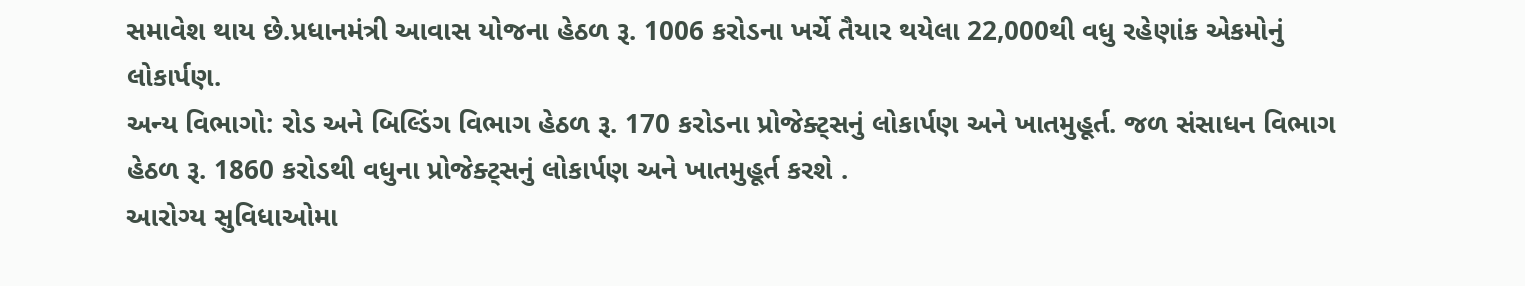સમાવેશ થાય છે.પ્રધાનમંત્રી આવાસ યોજના હેઠળ રૂ. 1006 કરોડના ખર્ચે તૈયાર થયેલા 22,000થી વધુ રહેણાંક એકમોનું લોકાર્પણ.
અન્ય વિભાગો: રોડ અને બિલ્ડિંગ વિભાગ હેઠળ રૂ. 170 કરોડના પ્રોજેક્ટ્સનું લોકાર્પણ અને ખાતમુહૂર્ત. જળ સંસાધન વિભાગ હેઠળ રૂ. 1860 કરોડથી વધુના પ્રોજેક્ટ્સનું લોકાર્પણ અને ખાતમુહૂર્ત કરશે .
આરોગ્ય સુવિધાઓમા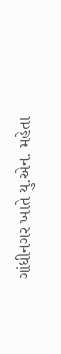ગાંધીનગર ખાતે યુ.એન. મહેતા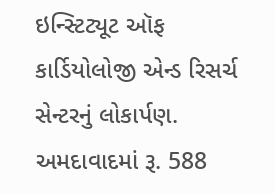ઇન્સ્ટિટ્યૂટ ઑફ કાર્ડિયોલોજી એન્ડ રિસર્ચ સેન્ટરનું લોકાર્પણ. અમદાવાદમાં રૂ. 588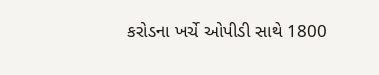કરોડના ખર્ચે ઓપીડી સાથે 1800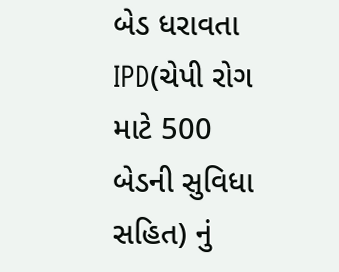બેડ ધરાવતા IPD(ચેપી રોગ માટે 500 બેડની સુવિધા સહિત) નું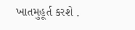ખાતમુહૂર્ત કરશે .